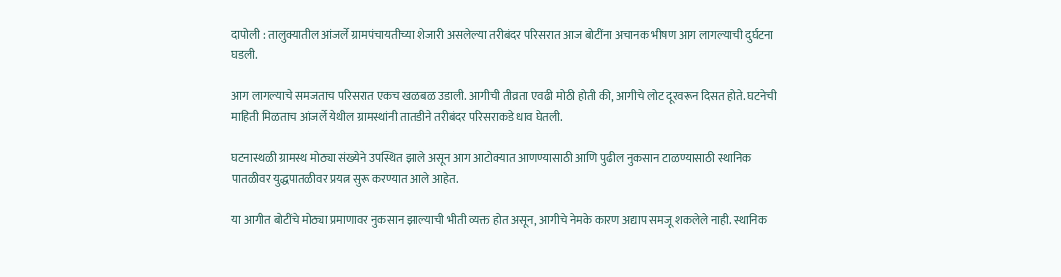दापोली : तालुक्यातील आंजर्ले ग्रामपंचायतीच्या शेजारी असलेल्या तरीबंदर परिसरात आज बोटींना अचानक भीषण आग लागल्याची दुर्घटना घडली.

आग लागल्याचे समजताच परिसरात एकच खळबळ उडाली. आगीची तीव्रता एवढी मोठी होती की, आगीचे लोट दूरवरून दिसत होते. घटनेची माहिती मिळताच आंजर्ले येथील ग्रामस्थांनी तातडीने तरीबंदर परिसराकडे धाव घेतली.

घटनास्थळी ग्रामस्थ मोठ्या संख्येने उपस्थित झाले असून आग आटोक्यात आणण्यासाठी आणि पुढील नुकसान टाळण्यासाठी स्थानिक पातळीवर युद्धपातळीवर प्रयत्न सुरू करण्यात आले आहेत.

या आगीत बोटींचे मोठ्या प्रमाणावर नुकसान झाल्याची भीती व्यक्त होत असून, आगीचे नेमके कारण अद्याप समजू शकलेले नाही. स्थानिक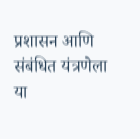प्रशासन आणि संबंधित यंत्रणेला या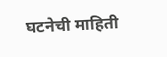घटनेची माहिती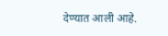देण्यात आली आहे.